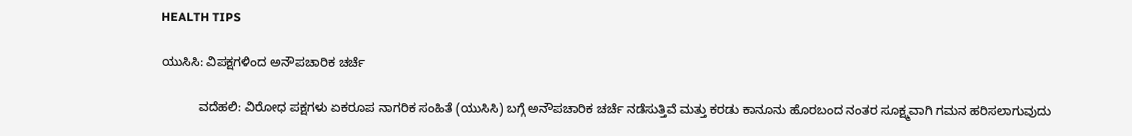HEALTH TIPS

ಯುಸಿಸಿ: ವಿಪಕ್ಷಗಳಿಂದ ಅನೌಪಚಾರಿಕ ಚರ್ಚೆ

           ವದೆಹಲಿ: ವಿರೋಧ ಪಕ್ಷಗಳು ಏಕರೂಪ ನಾಗರಿಕ ಸಂಹಿತೆ (ಯುಸಿಸಿ) ಬಗ್ಗೆ ಅನೌಪಚಾರಿಕ ಚರ್ಚೆ ನಡೆಸುತ್ತಿವೆ ಮತ್ತು ಕರಡು ಕಾನೂನು ಹೊರಬಂದ ನಂತರ ಸೂಕ್ಷ್ಮವಾಗಿ ಗಮನ ಹರಿಸಲಾಗುವುದು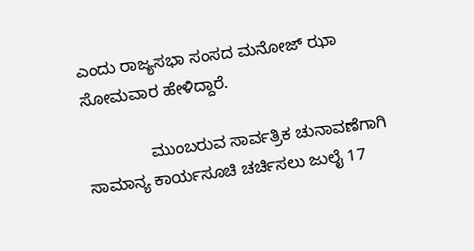ಎಂದು ರಾಜ್ಯಸಭಾ ಸಂಸದ ಮನೋಜ್ ಝಾ ಸೋಮವಾರ ಹೇಳಿದ್ದಾರೆ.

              ಮುಂಬರುವ ಸಾರ್ವತ್ರಿಕ ಚುನಾವಣೆಗಾಗಿ ಸಾಮಾನ್ಯ ಕಾರ್ಯಸೂಚಿ ಚರ್ಚಿಸಲು ಜುಲೈ 17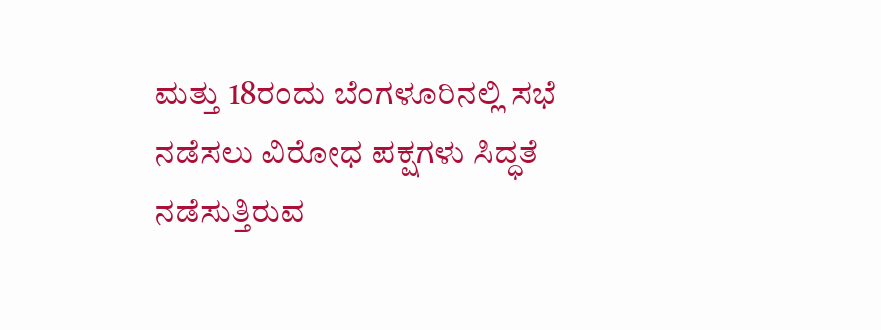ಮತ್ತು 18ರಂದು ಬೆಂಗಳೂರಿನಲ್ಲಿ ಸಭೆ ನಡೆಸಲು ವಿರೋಧ ಪಕ್ಷಗಳು ಸಿದ್ಧತೆ ನಡೆಸುತ್ತಿರುವ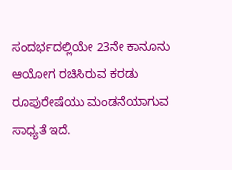ಸಂದರ್ಭದಲ್ಲಿಯೇ 23ನೇ ಕಾನೂನು ಆಯೋಗ ರಚಿಸಿರುವ ಕರಡು ರೂಪುರೇಷೆಯು ಮಂಡನೆಯಾಗುವ ಸಾಧ್ಯತೆ ಇದೆ.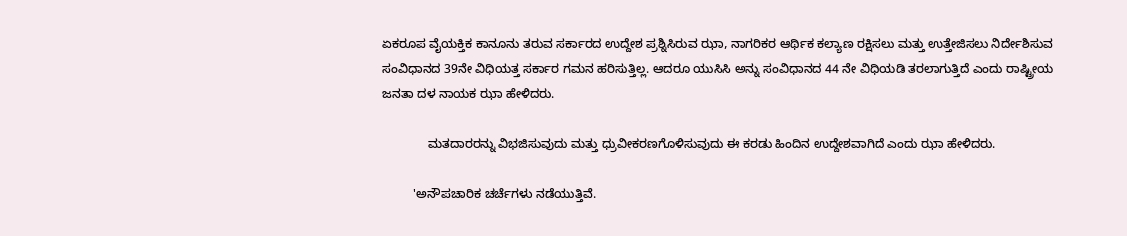ಏಕರೂಪ ವೈಯಕ್ತಿಕ ಕಾನೂನು ತರುವ ಸರ್ಕಾರದ ಉದ್ದೇಶ ಪ್ರಶ್ನಿಸಿರುವ ಝಾ, ನಾಗರಿಕರ ಆರ್ಥಿಕ ಕಲ್ಯಾಣ ರಕ್ಷಿಸಲು ಮತ್ತು ಉತ್ತೇಜಿಸಲು ನಿರ್ದೇಶಿಸುವ ಸಂವಿಧಾನದ 39ನೇ ವಿಧಿಯತ್ತ ಸರ್ಕಾರ ಗಮನ ಹರಿಸುತ್ತಿಲ್ಲ. ಆದರೂ ಯುಸಿಸಿ ಅನ್ನು ಸಂವಿಧಾನದ 44 ನೇ ವಿಧಿಯಡಿ ತರಲಾಗುತ್ತಿದೆ ಎಂದು ರಾಷ್ಟ್ರೀಯ ಜನತಾ ದಳ ನಾಯಕ ಝಾ ಹೇಳಿದರು.

             ಮತದಾರರನ್ನು ವಿಭಜಿಸುವುದು ಮತ್ತು ಧ್ರುವೀಕರಣಗೊಳಿಸುವುದು ಈ ಕರಡು ಹಿಂದಿನ ಉದ್ದೇಶವಾಗಿದೆ ಎಂದು ಝಾ ಹೇಳಿದರು.

         'ಅನೌಪಚಾರಿಕ ಚರ್ಚೆಗಳು ನಡೆಯುತ್ತಿವೆ.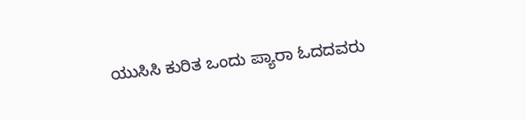ಯುಸಿಸಿ ಕುರಿತ ಒಂದು ಪ‍್ಯಾರಾ ಓದದವರು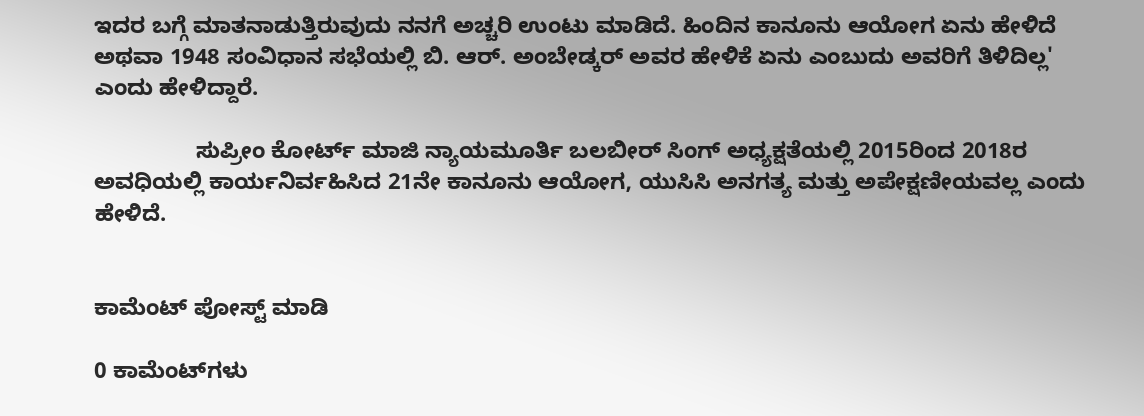ಇದರ ಬಗ್ಗೆ ಮಾತನಾಡುತ್ತಿರುವುದು ನನಗೆ ಅಚ್ಚರಿ ಉಂಟು ಮಾಡಿದೆ. ಹಿಂದಿನ ಕಾನೂನು ಆಯೋಗ ಏನು ಹೇಳಿದೆ ಅಥವಾ 1948 ಸಂವಿಧಾನ ಸಭೆಯಲ್ಲಿ ಬಿ. ಆರ್. ಅಂಬೇಡ್ಕರ್ ಅವರ ಹೇಳಿಕೆ ಏನು ಎಂಬುದು ಅವರಿಗೆ ತಿಳಿದಿಲ್ಲ' ಎಂದು ಹೇಳಿದ್ದಾರೆ.

                ಸುಪ್ರೀಂ ಕೋರ್ಟ್ ಮಾಜಿ ನ್ಯಾಯಮೂರ್ತಿ ಬಲಬೀರ್‌ ಸಿಂಗ್ ಅಧ್ಯಕ್ಷತೆಯಲ್ಲಿ 2015ರಿಂದ 2018ರ ಅವಧಿಯಲ್ಲಿ ಕಾರ್ಯನಿರ್ವಹಿಸಿದ 21ನೇ ಕಾನೂನು ಆಯೋಗ, ಯುಸಿಸಿ ಅನಗತ್ಯ ಮತ್ತು ಅಪೇಕ್ಷಣೀಯವಲ್ಲ ಎಂದು ಹೇಳಿದೆ.


ಕಾಮೆಂಟ್‌‌ ಪೋಸ್ಟ್‌ ಮಾಡಿ

0 ಕಾಮೆಂಟ್‌ಗಳು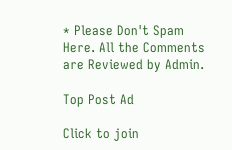* Please Don't Spam Here. All the Comments are Reviewed by Admin.

Top Post Ad

Click to join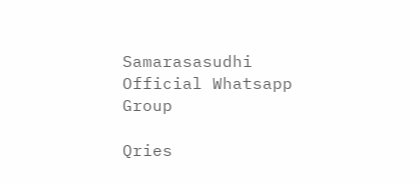Samarasasudhi Official Whatsapp Group

Qries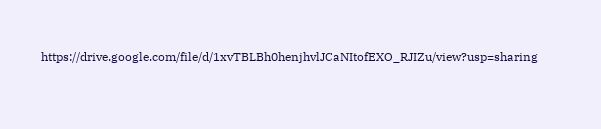https://drive.google.com/file/d/1xvTBLBh0henjhvlJCaNItofEXO_RJIZu/view?usp=sharing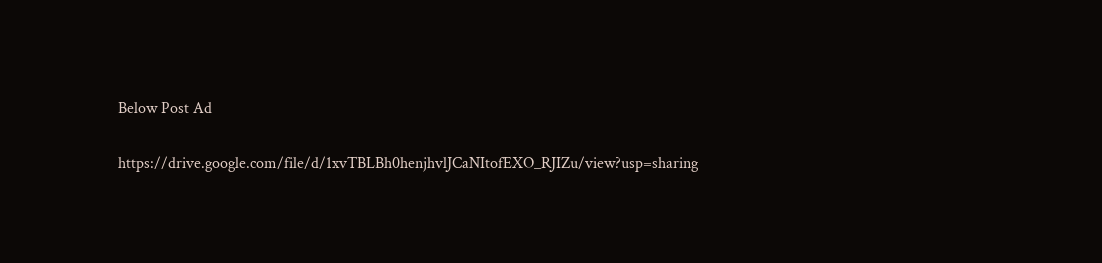Below Post Ad

https://drive.google.com/file/d/1xvTBLBh0henjhvlJCaNItofEXO_RJIZu/view?usp=sharing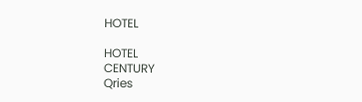HOTEL

HOTEL
CENTURY
Qries